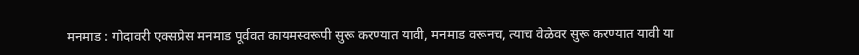मनमाड : गोदावरी एक्सप्रेस मनमाड पूर्ववत कायमस्वरूपी सुरू करण्यात यावी, मनमाड वरूनच, त्याच वेळेवर सुरू करण्यात यावी या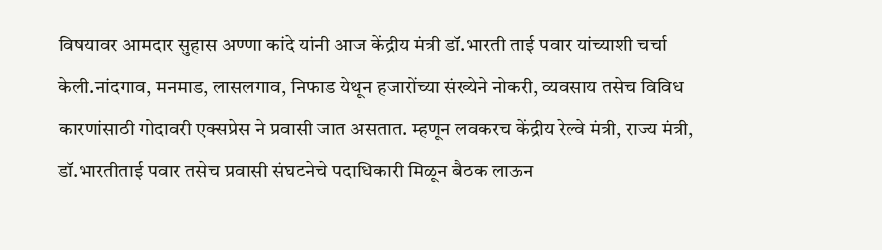विषयावर आमदार सुहास अण्णा कांदे यांनी आज केंद्रीय मंत्री डॉ.भारती ताई पवार यांच्याशी चर्चा केली.नांदगाव, मनमाड, लासलगाव, निफाड येथून हजारोंच्या संख्येने नोकरी, व्यवसाय तसेच विविध कारणांसाठी गोदावरी एक्सप्रेस ने प्रवासी जात असतात. म्हणून लवकरच केंद्रीय रेल्वे मंत्री, राज्य मंत्री, डॉ.भारतीताई पवार तसेच प्रवासी संघटनेचे पदाधिकारी मिळून बैठक लाऊन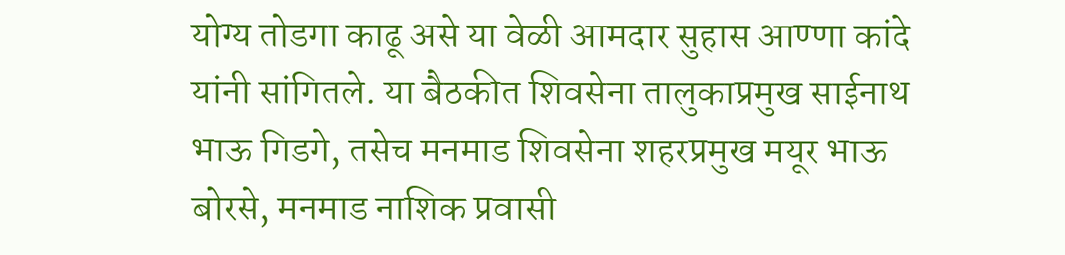योग्य तोडगा काढू असे या वेळी आमदार सुहास आण्णा कांदे यांनी सांगितले. या बैठकीत शिवसेना तालुकाप्रमुख साईनाथ भाऊ गिडगे, तसेच मनमाड शिवसेना शहरप्रमुख मयूर भाऊ बोरसे, मनमाड नाशिक प्रवासी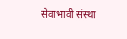सेवाभावी संस्था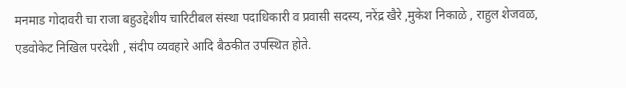मनमाड गोदावरी चा राजा बहुउद्देशीय चारिटीबल संस्था पदाधिकारी व प्रवासी सदस्य, नरेंद्र खैरे ,मुकेश निकाळे , राहुल शेजवळ, एडवोकेट निखिल परदेशी , संदीप व्यवहारे आदि बैठकीत उपस्थित होते.